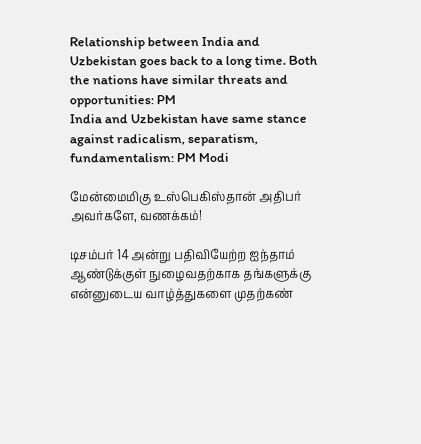Relationship between India and Uzbekistan goes back to a long time. Both the nations have similar threats and opportunities: PM
India and Uzbekistan have same stance against radicalism, separatism, fundamentalism: PM Modi

மேன்மைமிகு உஸ்பெகிஸ்தான் அதிபர் அவர்களே, வணக்கம்!

டிசம்பர் 14 அன்று பதிவியேற்ற ஐந்தாம் ஆண்டுக்குள் நுழைவதற்காக தங்களுக்கு என்னுடைய வாழ்த்துகளை முதற்கண்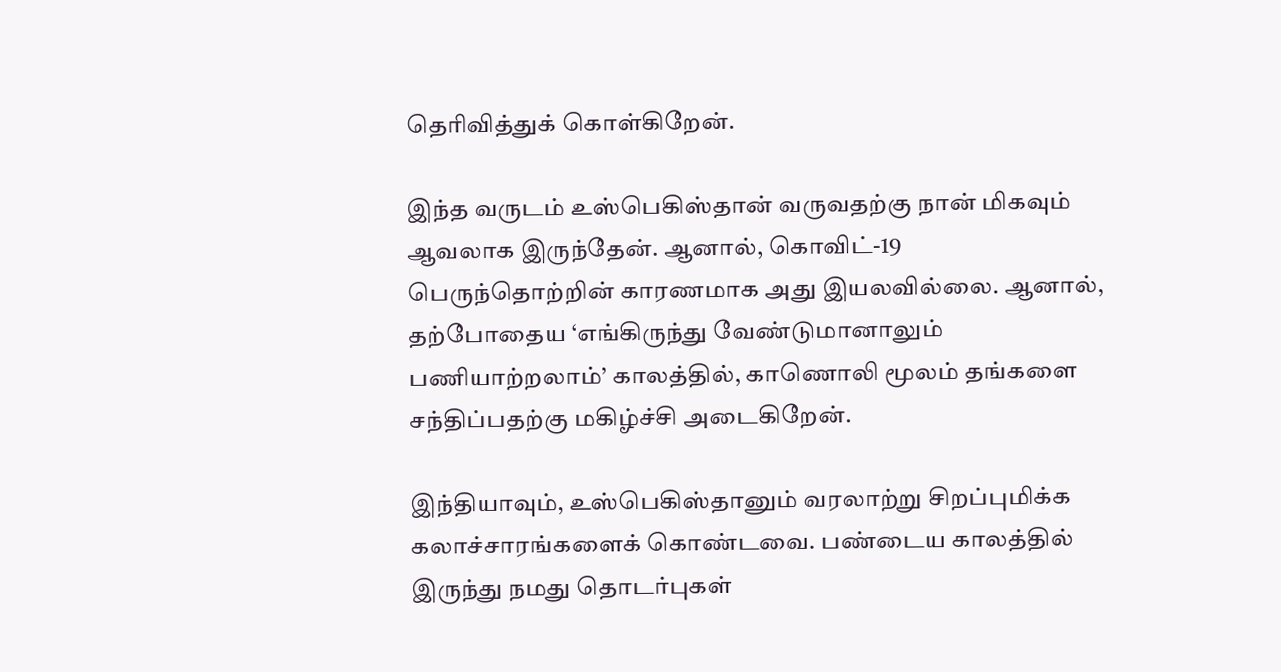தெரிவித்துக் கொள்கிறேன்.

இந்த வருடம் உஸ்பெகிஸ்தான் வருவதற்கு நான் மிகவும் ஆவலாக இருந்தேன். ஆனால், கொவிட்-19 பெருந்தொற்றின் காரணமாக அது இயலவில்லை. ஆனால், தற்போதைய ‘எங்கிருந்து வேண்டுமானாலும் பணியாற்றலாம்’ காலத்தில், காணொலி மூலம் தங்களை சந்திப்பதற்கு மகிழ்ச்சி அடைகிறேன்.

இந்தியாவும், உஸ்பெகிஸ்தானும் வரலாற்று சிறப்புமிக்க கலாச்சாரங்களைக் கொண்டவை. பண்டைய காலத்தில் இருந்து நமது தொடர்புகள்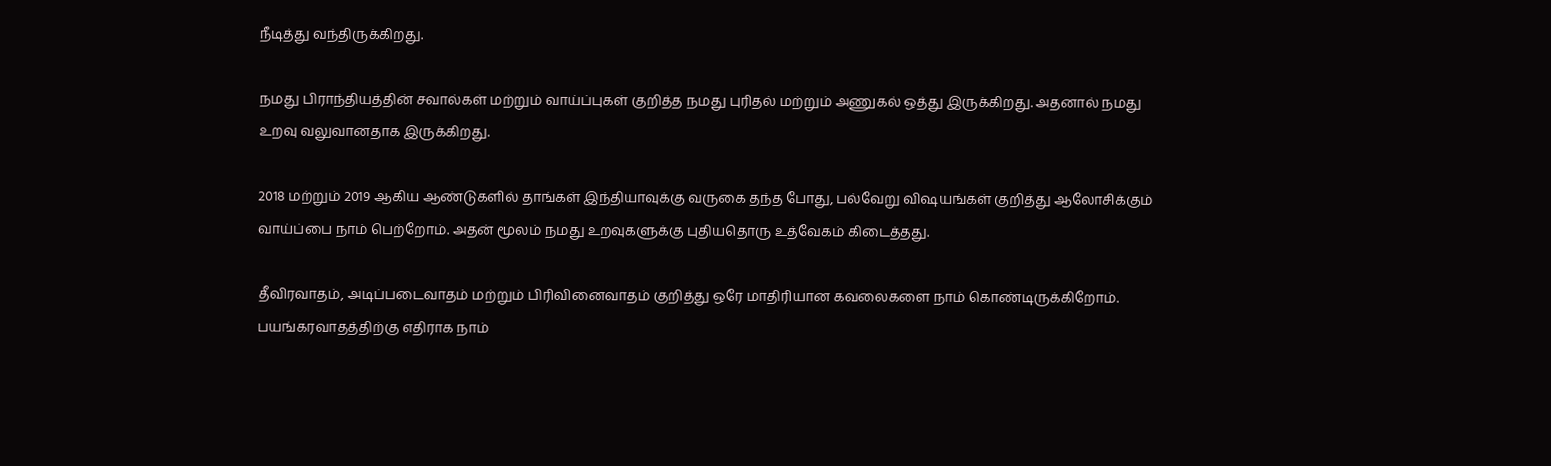நீடித்து வந்திருக்கிறது.

நமது பிராந்தியத்தின் சவால்கள் மற்றும் வாய்ப்புகள் குறித்த நமது புரிதல் மற்றும் அணுகல் ஒத்து இருக்கிறது. அதனால் நமது உறவு வலுவானதாக இருக்கிறது.

2018 மற்றும் 2019 ஆகிய ஆண்டுகளில் தாங்கள் இந்தியாவுக்கு வருகை தந்த போது, பல்வேறு விஷயங்கள் குறித்து ஆலோசிக்கும் வாய்ப்பை நாம் பெற்றோம். அதன் மூலம் நமது உறவுகளுக்கு புதியதொரு உத்வேகம் கிடைத்தது.

தீவிரவாதம், அடிப்படைவாதம் மற்றும் பிரிவினைவாதம் குறித்து ஒரே மாதிரியான கவலைகளை நாம் கொண்டிருக்கிறோம். பயங்கரவாதத்திற்கு எதிராக நாம்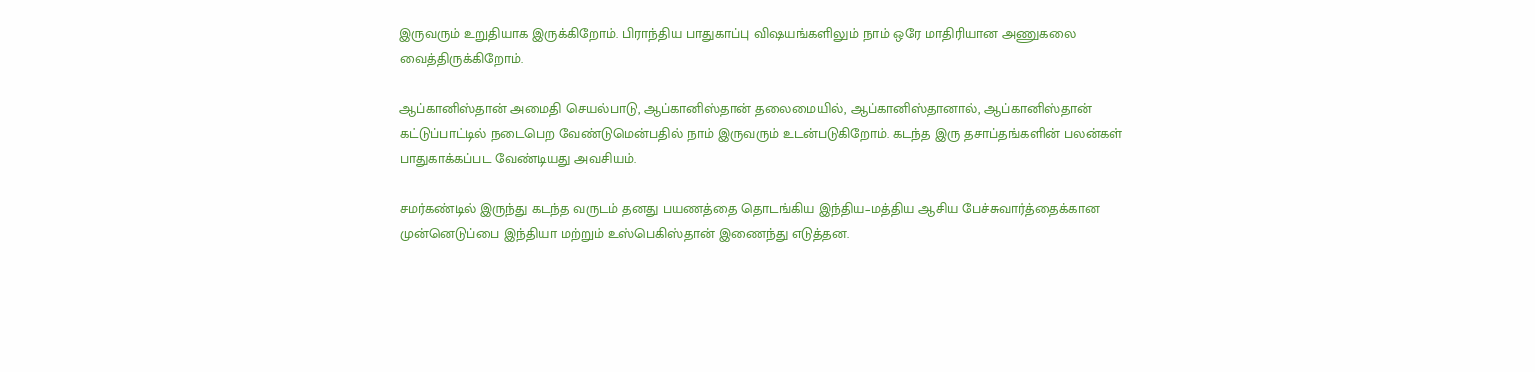இருவரும் உறுதியாக இருக்கிறோம். பிராந்திய பாதுகாப்பு விஷயங்களிலும் நாம் ஒரே மாதிரியான அணுகலை வைத்திருக்கிறோம்.

ஆப்கானிஸ்தான் அமைதி செயல்பாடு, ஆப்கானிஸ்தான் தலைமையில், ஆப்கானிஸ்தானால், ஆப்கானிஸ்தான் கட்டுப்பாட்டில் நடைபெற வேண்டுமென்பதில் நாம் இருவரும் உடன்படுகிறோம். கடந்த இரு தசாப்தங்களின் பலன்கள் பாதுகாக்கப்பட வேண்டியது அவசியம்.

சமர்கண்டில் இருந்து கடந்த வருடம் தனது பயணத்தை தொடங்கிய இந்திய–மத்திய ஆசிய பேச்சுவார்த்தைக்கான முன்னெடுப்பை இந்தியா மற்றும் உஸ்பெகிஸ்தான் இணைந்து எடுத்தன.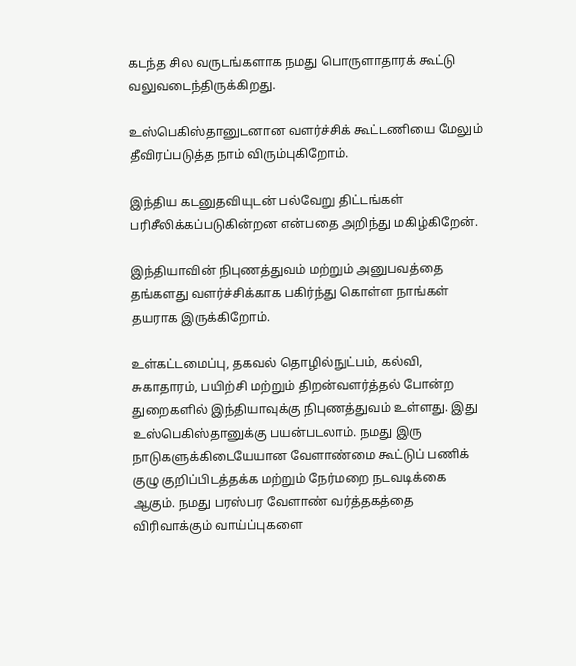கடந்த சில வருடங்களாக நமது பொருளாதாரக் கூட்டு வலுவடைந்திருக்கிறது.

உஸ்பெகிஸ்தானுடனான வளர்ச்சிக் கூட்டணியை மேலும் தீவிரப்படுத்த நாம் விரும்புகிறோம்.

இந்திய கடனுதவியுடன் பல்வேறு திட்டங்கள் பரிசீலிக்கப்படுகின்றன என்பதை அறிந்து மகிழ்கிறேன்.

இந்தியாவின் நிபுணத்துவம் மற்றும் அனுபவத்தை தங்களது வளர்ச்சிக்காக பகிர்ந்து கொள்ள நாங்கள் தயராக இருக்கிறோம்.

உள்கட்டமைப்பு, தகவல் தொழில்நுட்பம், கல்வி, சுகாதாரம், பயிற்சி மற்றும் திறன்வளர்த்தல் போன்ற துறைகளில் இந்தியாவுக்கு நிபுணத்துவம் உள்ளது. இது உஸ்பெகிஸ்தானுக்கு பயன்படலாம். நமது இரு நாடுகளுக்கிடையேயான வேளாண்மை கூட்டுப் பணிக் குழு குறிப்பிடத்தக்க மற்றும் நேர்மறை நடவடிக்கை ஆகும். நமது பரஸ்பர வேளாண் வர்த்தகத்தை விரிவாக்கும் வாய்ப்புகளை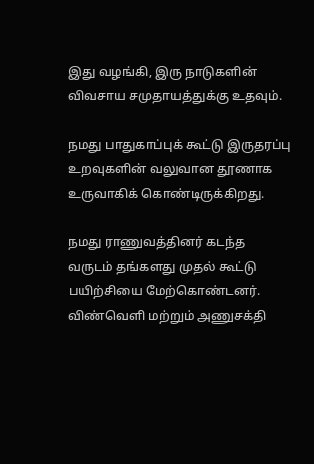இது வழங்கி, இரு நாடுகளின் விவசாய சமுதாயத்துக்கு உதவும்.

நமது பாதுகாப்புக் கூட்டு இருதரப்பு உறவுகளின் வலுவான தூணாக உருவாகிக் கொண்டிருக்கிறது.

நமது ராணுவத்தினர் கடந்த வருடம் தங்களது முதல் கூட்டு பயிற்சியை மேற்கொண்டனர். விண்வெளி மற்றும் அணுசக்தி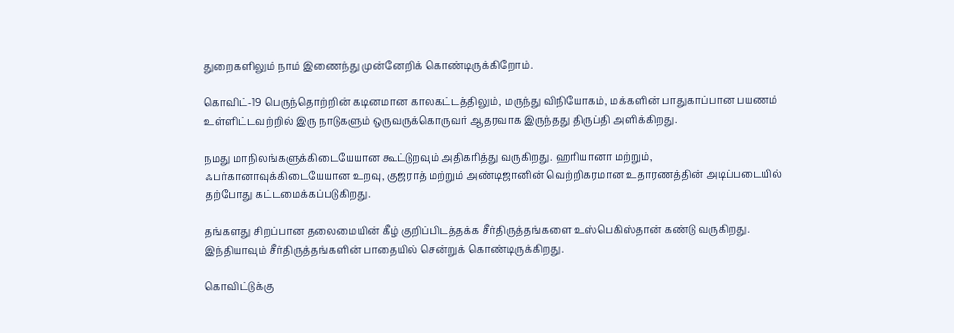துறைகளிலும் நாம் இணைந்து முன்னேறிக் கொண்டிருக்கிறோம்.

கொவிட்-19 பெருந்தொற்றின் கடினமான காலகட்டத்திலும், மருந்து விநியோகம், மக்களின் பாதுகாப்பான பயணம் உள்ளிட்டவற்றில் இரு நாடுகளும் ஒருவருக்கொருவர் ஆதரவாக இருந்தது திருப்தி அளிக்கிறது.

நமது மாநிலங்களுக்கிடையேயான கூட்டுறவும் அதிகரித்து வருகிறது. ஹரியானா மற்றும், ஃபர்கானாவுக்கிடையேயான உறவு, குஜராத் மற்றும் அண்டிஜானின் வெற்றிகரமான உதாரணத்தின் அடிப்படையில் தற்போது கட்டமைக்கப்படுகிறது.

தங்களது சிறப்பான தலைமையின் கீழ் குறிப்பிடத்தக்க சீர்திருத்தங்களை உஸ்பெகிஸ்தான் கண்டு வருகிறது. இந்தியாவும் சீர்திருத்தங்களின் பாதையில் சென்றுக் கொண்டிருக்கிறது.

கொவிட்டுக்கு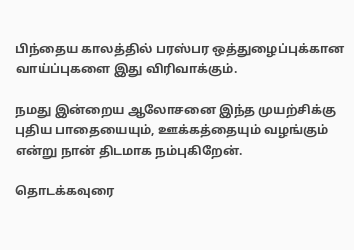பிந்தைய காலத்தில் பரஸ்பர ஒத்துழைப்புக்கான வாய்ப்புகளை இது விரிவாக்கும்.

நமது இன்றைய ஆலோசனை இந்த முயற்சிக்கு புதிய பாதையையும், ஊக்கத்தையும் வழங்கும் என்று நான் திடமாக நம்புகிறேன்.

தொடக்கவுரை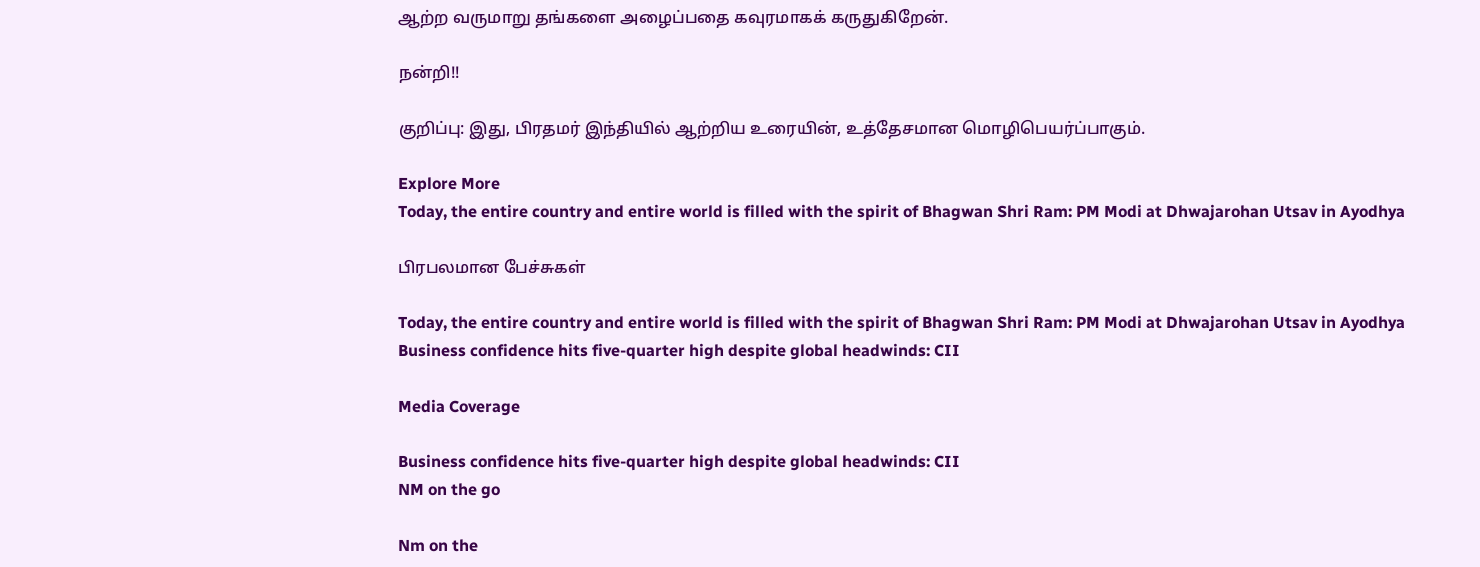ஆற்ற வருமாறு தங்களை அழைப்பதை கவுரமாகக் கருதுகிறேன்.

நன்றி!!

குறிப்பு: இது, பிரதமர் இந்தியில் ஆற்றிய உரையின், உத்தேசமான மொழிபெயர்ப்பாகும்.

Explore More
Today, the entire country and entire world is filled with the spirit of Bhagwan Shri Ram: PM Modi at Dhwajarohan Utsav in Ayodhya

பிரபலமான பேச்சுகள்

Today, the entire country and entire world is filled with the spirit of Bhagwan Shri Ram: PM Modi at Dhwajarohan Utsav in Ayodhya
Business confidence hits five-quarter high despite global headwinds: CII

Media Coverage

Business confidence hits five-quarter high despite global headwinds: CII
NM on the go

Nm on the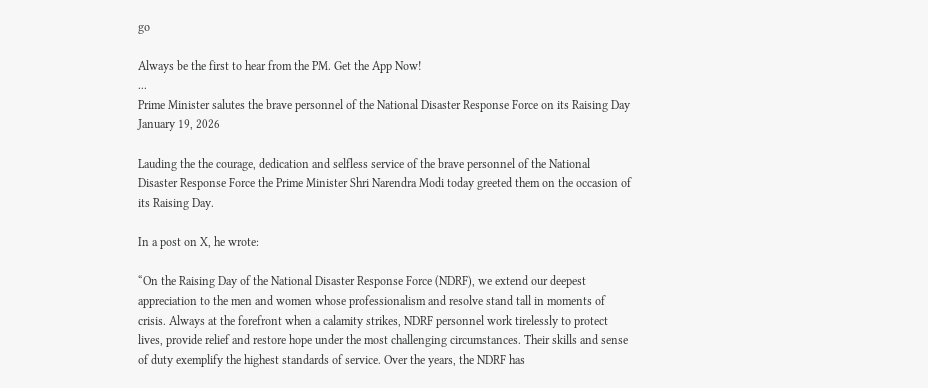go

Always be the first to hear from the PM. Get the App Now!
...
Prime Minister salutes the brave personnel of the National Disaster Response Force on its Raising Day
January 19, 2026

Lauding the the courage, dedication and selfless service of the brave personnel of the National Disaster Response Force the Prime Minister Shri Narendra Modi today greeted them on the occasion of its Raising Day.

In a post on X, he wrote:

“On the Raising Day of the National Disaster Response Force (NDRF), we extend our deepest appreciation to the men and women whose professionalism and resolve stand tall in moments of crisis. Always at the forefront when a calamity strikes, NDRF personnel work tirelessly to protect lives, provide relief and restore hope under the most challenging circumstances. Their skills and sense of duty exemplify the highest standards of service. Over the years, the NDRF has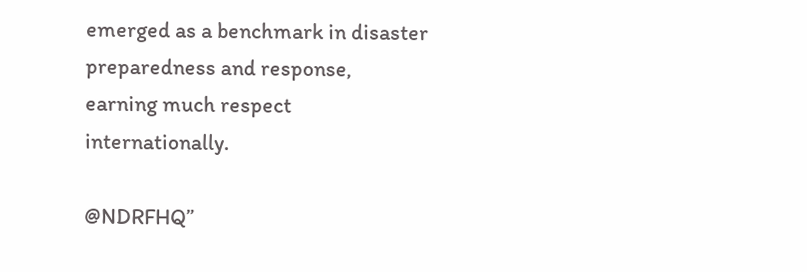emerged as a benchmark in disaster preparedness and response, earning much respect internationally.

@NDRFHQ”